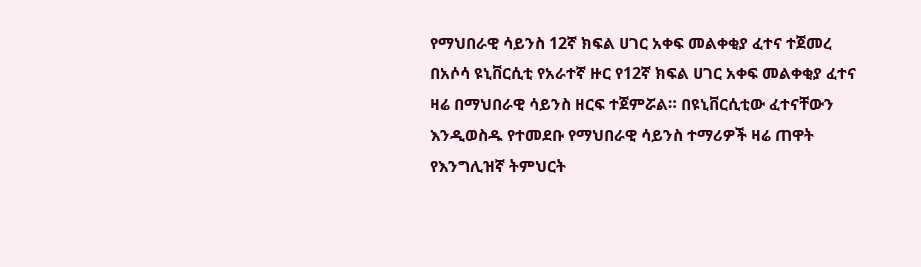የማህበራዊ ሳይንስ 12ኛ ክፍል ሀገር አቀፍ መልቀቂያ ፈተና ተጀመረ
በአሶሳ ዩኒቨርሲቲ የአራተኛ ዙር የ12ኛ ክፍል ሀገር አቀፍ መልቀቂያ ፈተና ዛሬ በማህበራዊ ሳይንስ ዘርፍ ተጀምሯል። በዩኒቨርሲቲው ፈተናቸውን እንዲወስዱ የተመደቡ የማህበራዊ ሳይንስ ተማሪዎች ዛሬ ጠዋት የእንግሊዝኛ ትምህርት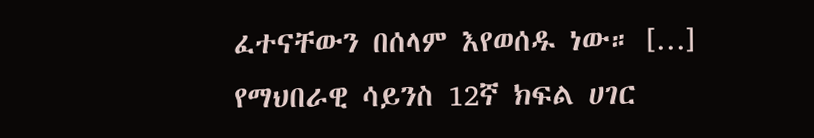ፈተናቸውን በሰላም እየወሰዱ ነው። […]
የማህበራዊ ሳይንስ 12ኛ ክፍል ሀገር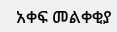አቀፍ መልቀቂያ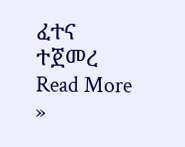ፈተና ተጀመረ Read More »